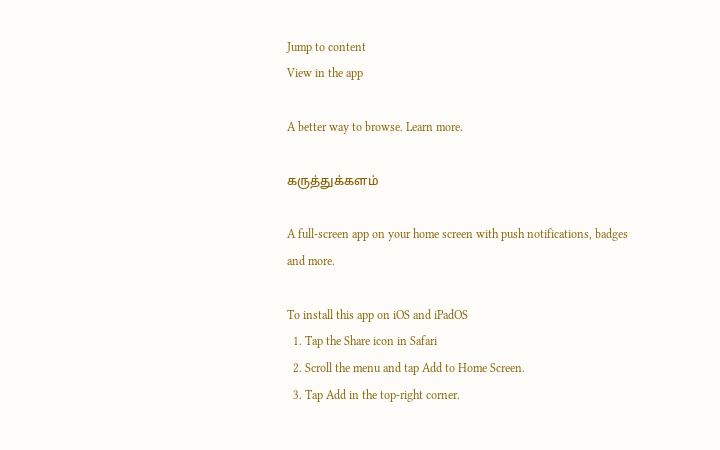Jump to content
View in the app

A better way to browse. Learn more.

கருத்துக்களம்

A full-screen app on your home screen with push notifications, badges and more.

To install this app on iOS and iPadOS
  1. Tap the Share icon in Safari
  2. Scroll the menu and tap Add to Home Screen.
  3. Tap Add in the top-right corner.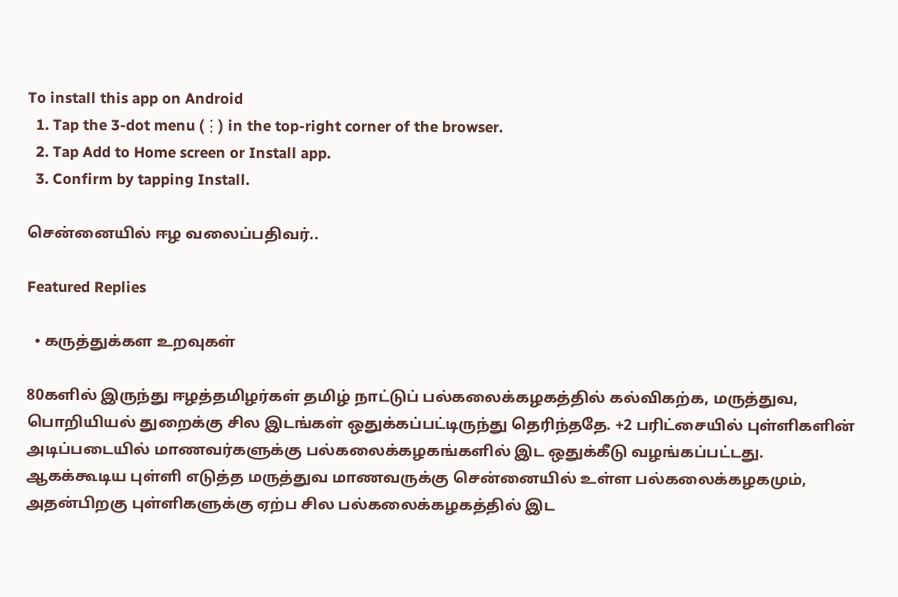To install this app on Android
  1. Tap the 3-dot menu (⋮) in the top-right corner of the browser.
  2. Tap Add to Home screen or Install app.
  3. Confirm by tapping Install.

சென்னையில் ஈழ வலைப்பதிவர்..

Featured Replies

  • கருத்துக்கள உறவுகள்

80களில் இருந்து ஈழத்தமிழர்கள் தமிழ் நாட்டுப் பல்கலைக்கழகத்தில் கல்விகற்க, மருத்துவ, பொறியியல் துறைக்கு சில இடங்கள் ஒதுக்கப்பட்டிருந்து தெரிந்ததே. +2 பரிட்சையில் புள்ளிகளின் அடிப்படையில் மாணவர்களுக்கு பல்கலைக்கழகங்களில் இட ஒதுக்கீடு வழங்கப்பட்டது. ஆகக்கூடிய புள்ளி எடுத்த மருத்துவ மாணவருக்கு சென்னையில் உள்ள பல்கலைக்கழகமும், அதன்பிறகு புள்ளிகளுக்கு ஏற்ப சில பல்கலைக்கழகத்தில் இட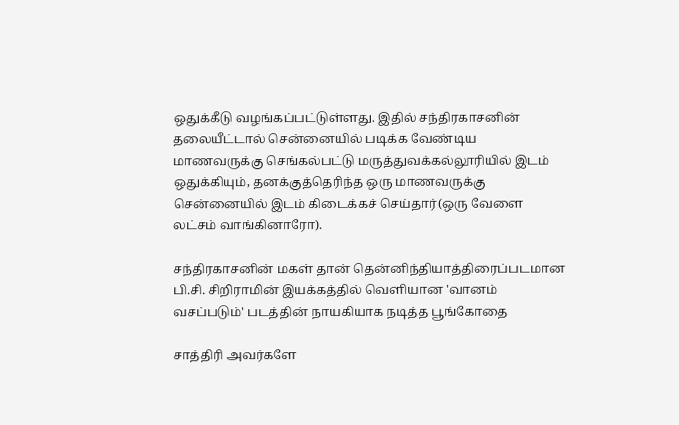ஒதுக்கீடு வழங்கப்பட்டுள்ளது. இதில் சந்திரகாசனின் தலையீட்டால் சென்னையில் படிக்க வேண்டிய மாணவருக்கு செங்கல்பட்டு மருத்துவக்கல்லூரியில் இடம் ஒதுக்கியும், தனக்குத்தெரிந்த ஒரு மாணவருக்கு சென்னையில் இடம் கிடைக்கச் செய்தார்(ஒரு வேளை லட்சம் வாங்கினாரோ).

சந்திரகாசனின் மகள் தான் தென்னிந்தியாத்திரைப்படமான பி.சி. சிறிராமின் இயக்கத்தில் வெளியான 'வானம் வசப்படும்' படத்தின் நாயகியாக நடித்த பூங்கோதை

சாத்திரி அவர்களே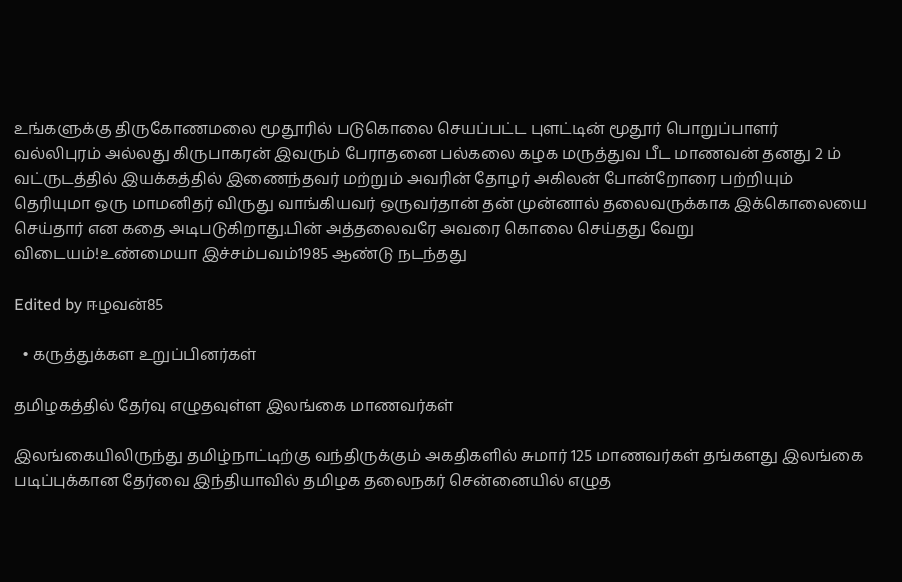உங்களுக்கு திருகோணமலை மூதூரில் படுகொலை செயப்பட்ட புளட்டின் மூதூர் பொறுப்பாளர் வல்லிபுரம் அல்லது கிருபாகரன் இவரும் பேராதனை பல்கலை கழக மருத்துவ பீட மாணவன் தனது 2 ம் வட்ருடத்தில் இயக்கத்தில் இணைந்தவர் மற்றும் அவரின் தோழர் அகிலன் போன்றோரை பற்றியும் தெரியுமா ஒரு மாமனிதர் விருது வாங்கியவர் ஒருவர்தான் தன் முன்னால் தலைவருக்காக இக்கொலையை செய்தார் என கதை அடிபடுகிறாது.பின் அத்தலைவரே அவரை கொலை செய்தது வேறு விடையம்!உண்மையா இச்சம்பவம்1985 ஆண்டு நடந்தது

Edited by ஈழவன்85

  • கருத்துக்கள உறுப்பினர்கள்

தமிழகத்தில் தேர்வு எழுதவுள்ள இலங்கை மாணவர்கள்

இலங்கையிலிருந்து தமிழ்நாட்டிற்கு வந்திருக்கும் அகதிகளில் சுமார் 125 மாணவர்கள் தங்களது இலங்கை படிப்புக்கான தேர்வை இந்தியாவில் தமிழக தலைநகர் சென்னையில் எழுத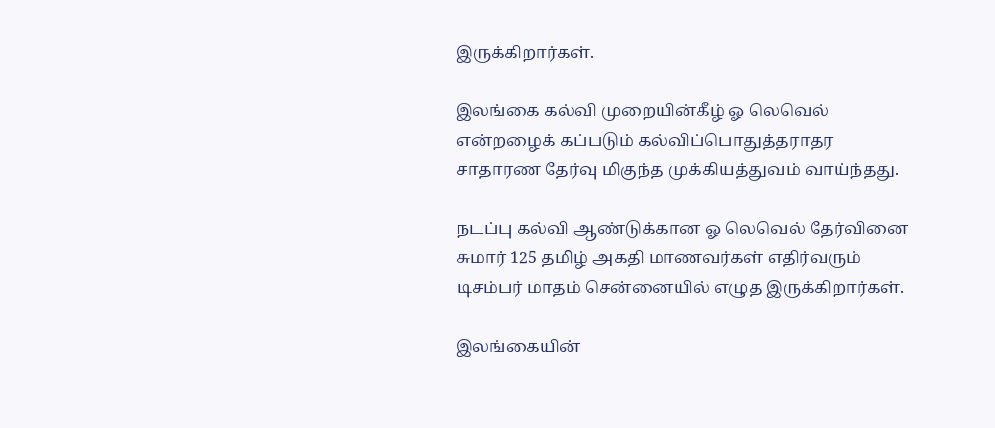இருக்கிறார்கள்.

இலங்கை கல்வி முறையின்கீழ் ஓ லெவெல் என்றழைக் கப்படும் கல்விப்பொதுத்தராதர சாதாரண தேர்வு மிகுந்த முக்கியத்துவம் வாய்ந்தது.

நடப்பு கல்வி ஆண்டுக்கான ஓ லெவெல் தேர்வினை சுமார் 125 தமிழ் அகதி மாணவர்கள் எதிர்வரும் டிசம்பர் மாதம் சென்னையில் எழுத இருக்கிறார்கள்.

இலங்கையின்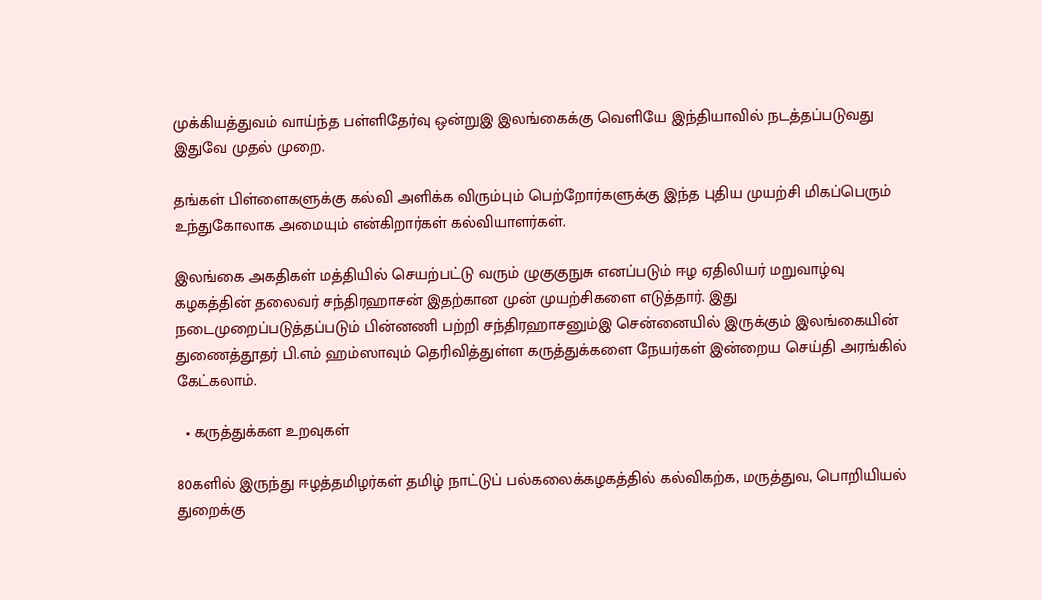முக்கியத்துவம் வாய்ந்த பள்ளிதேர்வு ஒன்றுஇ இலங்கைக்கு வெளியே இந்தியாவில் நடத்தப்படுவது இதுவே முதல் முறை.

தங்கள் பிள்ளைகளுக்கு கல்வி அளிக்க விரும்பும் பெற்றோர்களுக்கு இந்த புதிய முயற்சி மிகப்பெரும் உந்துகோலாக அமையும் என்கிறார்கள் கல்வியாளர்கள்.

இலங்கை அகதிகள் மத்தியில் செயற்பட்டு வரும் ழுகுகுநுசு எனப்படும் ஈழ ஏதிலியர் மறுவாழ்வு கழகத்தின் தலைவர் சந்திரஹாசன் இதற்கான முன் முயற்சிகளை எடுத்தார். இது நடைமுறைப்படுத்தப்படும் பின்னணி பற்றி சந்திரஹாசனும்இ சென்னையில் இருக்கும் இலங்கையின் துணைத்தூதர் பி.எம் ஹம்ஸாவும் தெரிவித்துள்ள கருத்துக்களை நேயர்கள் இன்றைய செய்தி அரங்கில் கேட்கலாம்.

  • கருத்துக்கள உறவுகள்

80களில் இருந்து ஈழத்தமிழர்கள் தமிழ் நாட்டுப் பல்கலைக்கழகத்தில் கல்விகற்க, மருத்துவ, பொறியியல் துறைக்கு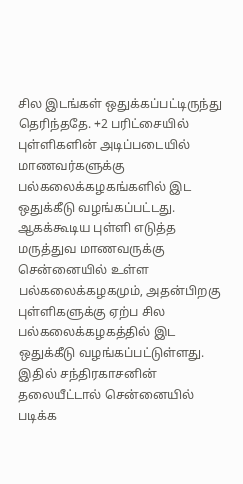சில இடங்கள் ஒதுக்கப்பட்டிருந்து தெரிந்ததே. +2 பரிட்சையில் புள்ளிகளின் அடிப்படையில் மாணவர்களுக்கு பல்கலைக்கழகங்களில் இட ஒதுக்கீடு வழங்கப்பட்டது. ஆகக்கூடிய புள்ளி எடுத்த மருத்துவ மாணவருக்கு சென்னையில் உள்ள பல்கலைக்கழகமும், அதன்பிறகு புள்ளிகளுக்கு ஏற்ப சில பல்கலைக்கழகத்தில் இட ஒதுக்கீடு வழங்கப்பட்டுள்ளது. இதில் சந்திரகாசனின் தலையீட்டால் சென்னையில் படிக்க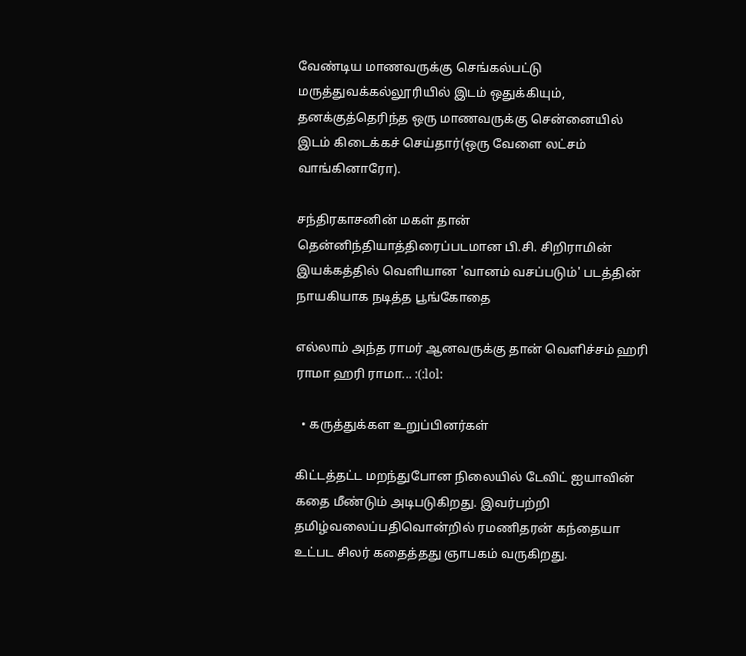வேண்டிய மாணவருக்கு செங்கல்பட்டு மருத்துவக்கல்லூரியில் இடம் ஒதுக்கியும், தனக்குத்தெரிந்த ஒரு மாணவருக்கு சென்னையில் இடம் கிடைக்கச் செய்தார்(ஒரு வேளை லட்சம் வாங்கினாரோ).

சந்திரகாசனின் மகள் தான் தென்னிந்தியாத்திரைப்படமான பி.சி. சிறிராமின் இயக்கத்தில் வெளியான 'வானம் வசப்படும்' படத்தின் நாயகியாக நடித்த பூங்கோதை

எல்லாம் அந்த ராமர் ஆனவருக்கு தான் வெளிச்சம் ஹரி ராமா ஹரி ராமா... :(:lol:

  • கருத்துக்கள உறுப்பினர்கள்

கிட்டத்தட்ட மறந்துபோன நிலையில் டேவிட் ஐயாவின் கதை மீண்டும் அடிபடுகிறது. இவர்பற்றி தமிழ்வலைப்பதிவொன்றில் ரமணிதரன் கந்தையா உட்பட சிலர் கதைத்தது ஞாபகம் வருகிறது.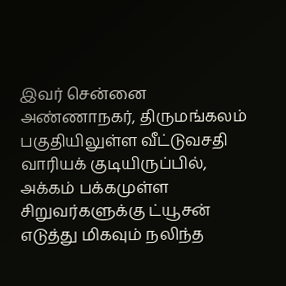இவர் சென்னை அண்ணாநகர், திருமங்கலம் பகுதியிலுள்ள வீட்டுவசதி வாரியக் குடியிருப்பில், அக்கம் பக்கமுள்ள சிறுவர்களுக்கு ட்யூசன் எடுத்து மிகவும் நலிந்த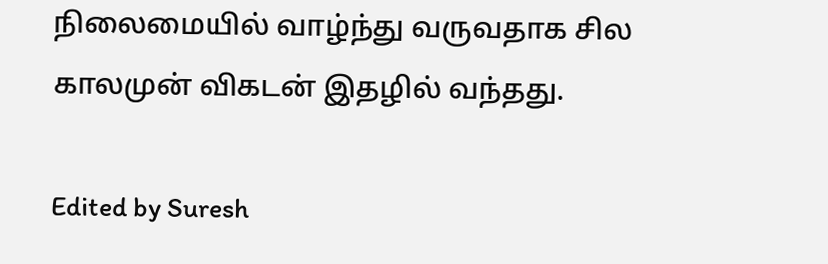நிலைமையில் வாழ்ந்து வருவதாக சில காலமுன் விகடன் இதழில் வந்தது.

Edited by Suresh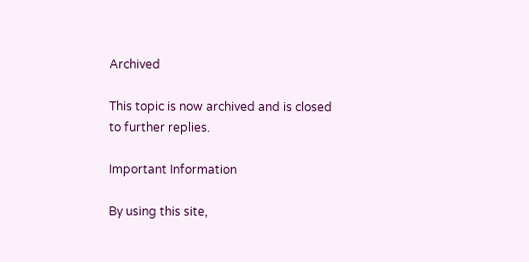Archived

This topic is now archived and is closed to further replies.

Important Information

By using this site,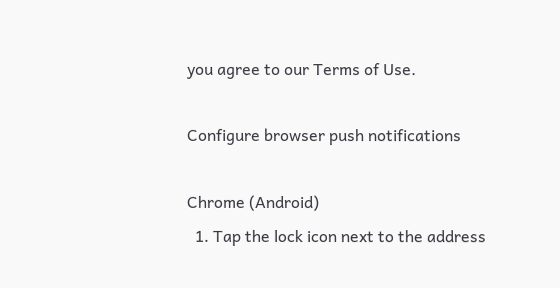you agree to our Terms of Use.

Configure browser push notifications

Chrome (Android)
  1. Tap the lock icon next to the address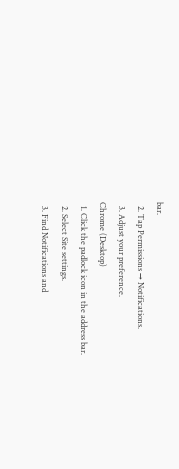bar.
  2. Tap Permissions → Notifications.
  3. Adjust your preference.
Chrome (Desktop)
  1. Click the padlock icon in the address bar.
  2. Select Site settings.
  3. Find Notifications and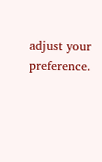adjust your preference.